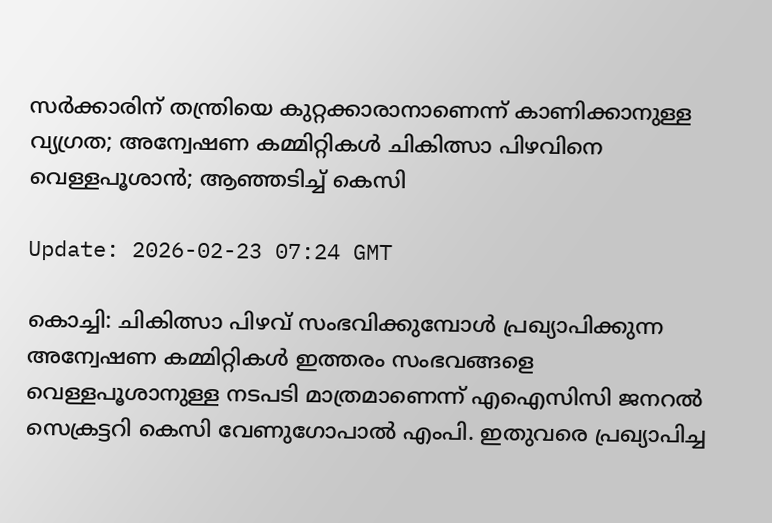സര്‍ക്കാരിന് തന്ത്രിയെ കുറ്റക്കാരാനാണെന്ന് കാണിക്കാനുള്ള വ്യഗ്രത; അന്വേഷണ കമ്മിറ്റികള്‍ ചികിത്സാ പിഴവിനെ വെള്ളപൂശാന്‍; ആഞ്ഞടിച്ച് കെസി

Update: 2026-02-23 07:24 GMT

കൊച്ചി: ചികിത്സാ പിഴവ് സംഭവിക്കുമ്പോള്‍ പ്രഖ്യാപിക്കുന്ന അന്വേഷണ കമ്മിറ്റികള്‍ ഇത്തരം സംഭവങ്ങളെ വെള്ളപൂശാനുള്ള നടപടി മാത്രമാണെന്ന് എഐസിസി ജനറല്‍ സെക്രട്ടറി കെസി വേണുഗോപാല്‍ എംപി. ഇതുവരെ പ്രഖ്യാപിച്ച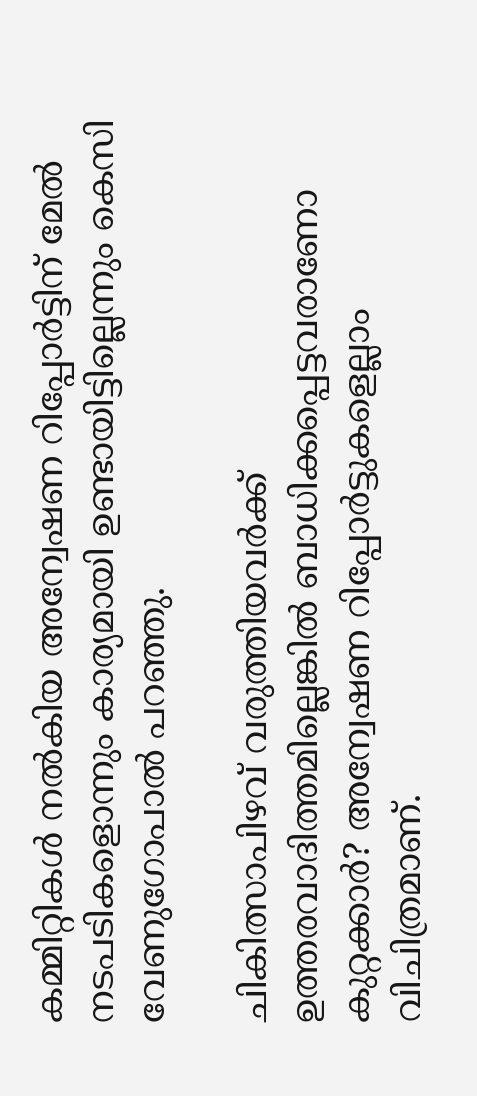കമ്മിറ്റികള്‍ നല്‍കിയ അന്വേഷണ റിപ്പോര്‍ട്ടിന് മേല്‍ നടപടികളൊന്നും കാര്യമായി ഉണ്ടായിട്ടില്ലെന്നും കെസി വേണുഗോപാല്‍ പറഞ്ഞു.

ചികിത്സാപിഴവ് വരുത്തിയവര്‍ക്ക് ഉത്തരവാദിത്തമില്ലെങ്കില്‍ ബാധിക്കപ്പെട്ടവരാണോ കുറ്റക്കാര്‍? അന്വേഷണ റിപ്പോര്‍ട്ടുകളെല്ലാം വിചിത്രമാണ്.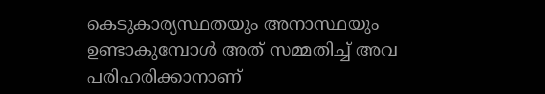കെടുകാര്യസ്ഥതയും അനാസ്ഥയും ഉണ്ടാകുമ്പോള്‍ അത് സമ്മതിച്ച് അവ പരിഹരിക്കാനാണ്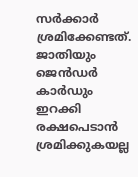സര്‍ക്കാര്‍ ശ്രമിക്കേണ്ടത്. ജാതിയും ജെന്‍ഡര്‍ കാര്‍ഡും ഇറക്കി രക്ഷപെടാന്‍ ശ്രമിക്കുകയല്ല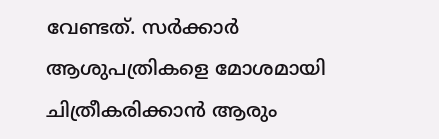വേണ്ടത്. സര്‍ക്കാര്‍ ആശുപത്രികളെ മോശമായി ചിത്രീകരിക്കാന്‍ ആരും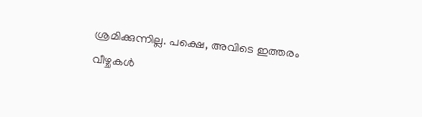ശ്രമിക്കുന്നില്ല. പക്ഷെ, അവിടെ ഇത്തരം വീഴ്ചകള്‍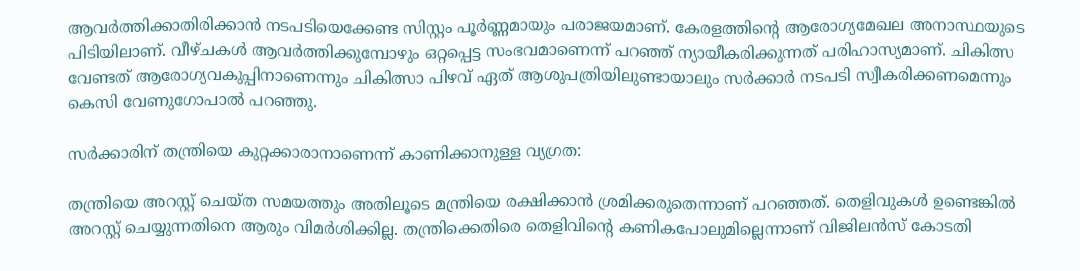ആവര്‍ത്തിക്കാതിരിക്കാന്‍ നടപടിയെക്കേണ്ട സിസ്റ്റം പൂര്‍ണ്ണമായും പരാജയമാണ്. കേരളത്തിന്റെ ആരോഗ്യമേഖല അനാസ്ഥയുടെ പിടിയിലാണ്. വീഴ്ചകള്‍ ആവര്‍ത്തിക്കുമ്പോഴും ഒറ്റപ്പെട്ട സംഭവമാണെന്ന് പറഞ്ഞ് ന്യായീകരിക്കുന്നത് പരിഹാസ്യമാണ്. ചികിത്സ വേണ്ടത് ആരോഗ്യവകുപ്പിനാണെന്നും ചികിത്സാ പിഴവ് ഏത് ആശുപത്രിയിലുണ്ടായാലും സര്‍ക്കാര്‍ നടപടി സ്വീകരിക്കണമെന്നും കെസി വേണുഗോപാല്‍ പറഞ്ഞു.

സര്‍ക്കാരിന് തന്ത്രിയെ കുറ്റക്കാരാനാണെന്ന് കാണിക്കാനുള്ള വ്യഗ്രത:

തന്ത്രിയെ അറസ്റ്റ് ചെയ്ത സമയത്തും അതിലൂടെ മന്ത്രിയെ രക്ഷിക്കാന്‍ ശ്രമിക്കരുതെന്നാണ് പറഞ്ഞത്. തെളിവുകള്‍ ഉണ്ടെങ്കില്‍ അറസ്റ്റ് ചെയ്യുന്നതിനെ ആരും വിമര്‍ശിക്കില്ല. തന്ത്രിക്കെതിരെ തെളിവിന്റെ കണികപോലുമില്ലെന്നാണ് വിജിലന്‍സ് കോടതി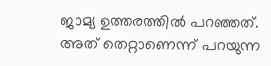ജാമ്യ ഉത്തരത്തില്‍ പറഞ്ഞത്. അത് തെറ്റാണെന്ന് പറയുന്ന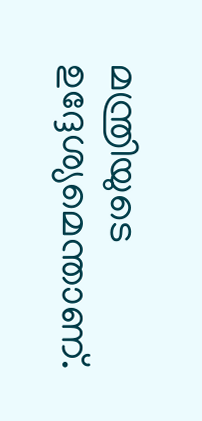മന്ത്രിയുടെ ഉദ്ദേശ്യമെന്താണ്.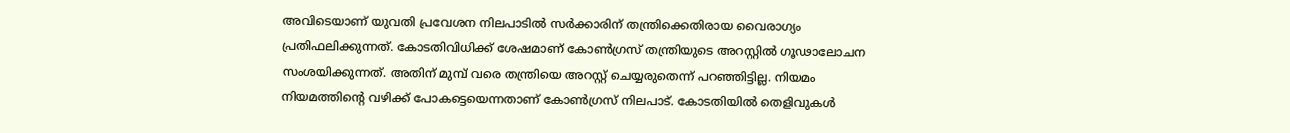അവിടെയാണ് യുവതി പ്രവേശന നിലപാടില്‍ സര്‍ക്കാരിന് തന്ത്രിക്കെതിരായ വൈരാഗ്യം പ്രതിഫലിക്കുന്നത്. കോടതിവിധിക്ക് ശേഷമാണ് കോണ്‍ഗ്രസ് തന്ത്രിയുടെ അറസ്റ്റില്‍ ഗൂഢാലോചന സംശയിക്കുന്നത്. അതിന് മുമ്പ് വരെ തന്ത്രിയെ അറസ്റ്റ് ചെയ്യരുതെന്ന് പറഞ്ഞിട്ടില്ല. നിയമം നിയമത്തിന്റെ വഴിക്ക് പോകട്ടെയെന്നതാണ് കോണ്‍ഗ്രസ് നിലപാട്. കോടതിയില്‍ തെളിവുകള്‍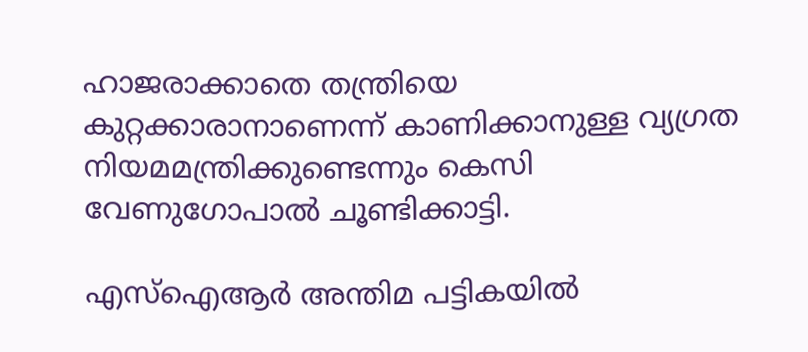ഹാജരാക്കാതെ തന്ത്രിയെ കുറ്റക്കാരാനാണെന്ന് കാണിക്കാനുള്ള വ്യഗ്രത നിയമമന്ത്രിക്കുണ്ടെന്നും കെസി വേണുഗോപാല്‍ ചൂണ്ടിക്കാട്ടി.

എസ്ഐആര്‍ അന്തിമ പട്ടികയില്‍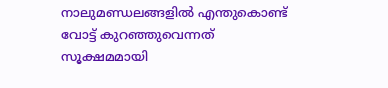നാലുമണ്ഡലങ്ങളില്‍ എന്തുകൊണ്ട് വോട്ട് കുറഞ്ഞുവെന്നത് സൂക്ഷമമായി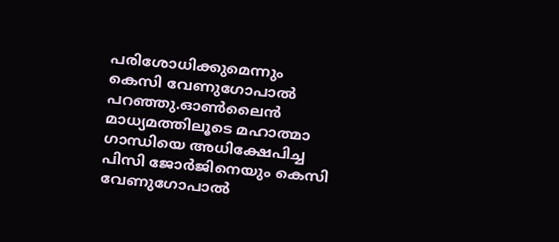പരിശോധിക്കുമെന്നും കെസി വേണുഗോപാല്‍ പറഞ്ഞു.ഓണ്‍ലൈന്‍ മാധ്യമത്തിലൂടെ മഹാത്മാ ഗാന്ധിയെ അധിക്ഷേപിച്ച പിസി ജോര്‍ജിനെയും കെസി വേണുഗോപാല്‍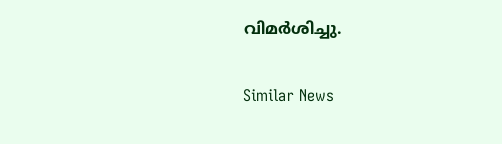വിമര്‍ശിച്ചു.

Similar News